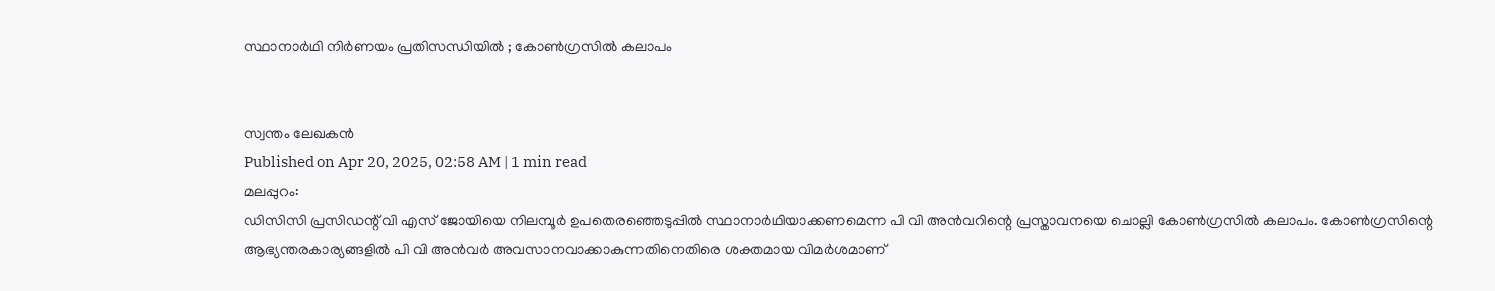സ്ഥാനാർഥി നിർണയം പ്രതിസന്ധിയിൽ ; കോൺഗ്രസിൽ കലാപം


സ്വന്തം ലേഖകൻ
Published on Apr 20, 2025, 02:58 AM | 1 min read
മലപ്പുറം:
ഡിസിസി പ്രസിഡന്റ് വി എസ് ജോയിയെ നിലമ്പൂർ ഉപതെരഞ്ഞെടുപ്പിൽ സ്ഥാനാർഥിയാക്കണമെന്ന പി വി അൻവറിന്റെ പ്രസ്താവനയെ ചൊല്ലി കോൺഗ്രസിൽ കലാപം. കോൺഗ്രസിന്റെ ആഭ്യന്തരകാര്യങ്ങളിൽ പി വി അൻവർ അവസാനവാക്കാകുന്നതിനെതിരെ ശക്തമായ വിമർശമാണ്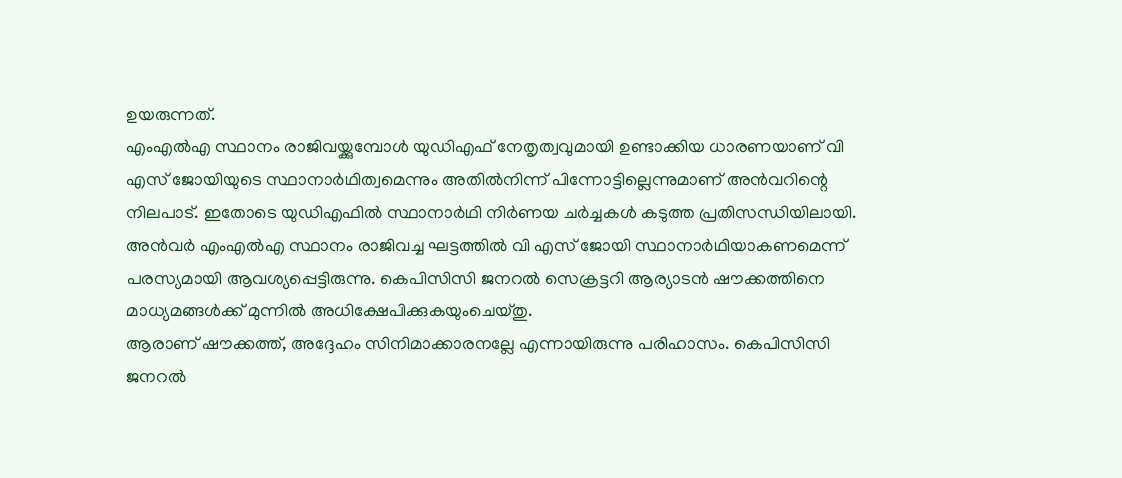ഉയരുന്നത്.
എംഎൽഎ സ്ഥാനം രാജിവയ്ക്കുമ്പോൾ യുഡിഎഫ് നേതൃത്വവുമായി ഉണ്ടാക്കിയ ധാരണയാണ് വി എസ് ജോയിയുടെ സ്ഥാനാർഥിത്വമെന്നും അതിൽനിന്ന് പിന്നോട്ടില്ലെന്നുമാണ് അൻവറിന്റെ നിലപാട്. ഇതോടെ യുഡിഎഫിൽ സ്ഥാനാർഥി നിർണയ ചർച്ചകൾ കടുത്ത പ്രതിസന്ധിയിലായി.
അൻവർ എംഎൽഎ സ്ഥാനം രാജിവച്ച ഘട്ടത്തിൽ വി എസ് ജോയി സ്ഥാനാർഥിയാകണമെന്ന് പരസ്യമായി ആവശ്യപ്പെട്ടിരുന്നു. കെപിസിസി ജനറൽ സെക്രട്ടറി ആര്യാടൻ ഷൗക്കത്തിനെ മാധ്യമങ്ങൾക്ക് മുന്നിൽ അധിക്ഷേപിക്കുകയുംചെയ്തു.
ആരാണ് ഷൗക്കത്ത്, അദ്ദേഹം സിനിമാക്കാരനല്ലേ എന്നായിരുന്നു പരിഹാസം. കെപിസിസി ജനറൽ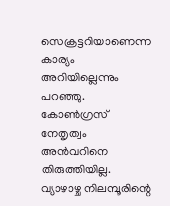സെക്രട്ടറിയാണെന്ന കാര്യം അറിയില്ലെന്നും പറഞ്ഞു. കോൺഗ്രസ് നേതൃത്വം അൻവറിനെ തിരുത്തിയില്ല. വ്യാഴാഴ്ച നിലമ്പൂരിന്റെ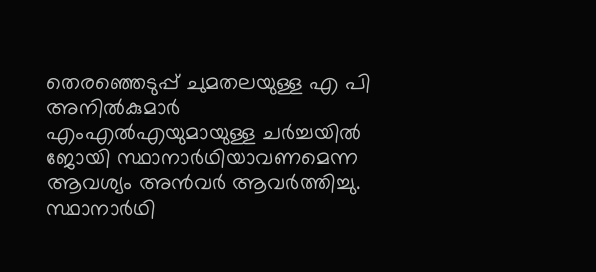തെരഞ്ഞെടുപ്പ് ചുമതലയുള്ള എ പി അനിൽകുമാർ എംഎൽഎയുമായുള്ള ചർച്ചയിൽ ജോയി സ്ഥാനാർഥിയാവണമെന്ന ആവശ്യം അൻവർ ആവർത്തിച്ചു.
സ്ഥാനാർഥി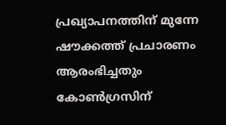പ്രഖ്യാപനത്തിന് മുന്നേ ഷൗക്കത്ത് പ്രചാരണം ആരംഭിച്ചതും കോൺഗ്രസിന്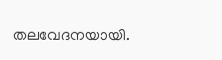തലവേദനയായി.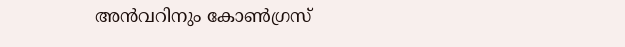അൻവറിനും കോൺഗ്രസ്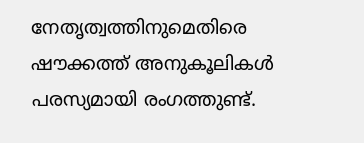നേതൃത്വത്തിനുമെതിരെ ഷൗക്കത്ത് അനുകൂലികൾ പരസ്യമായി രംഗത്തുണ്ട്.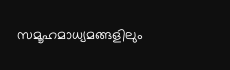സമൂഹമാധ്യമങ്ങളിലും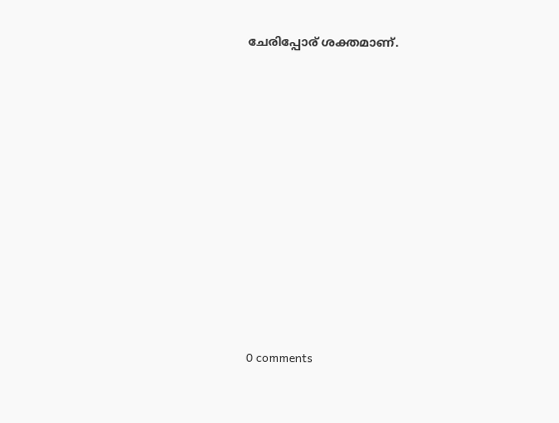ചേരിപ്പോര് ശക്തമാണ്.










0 comments